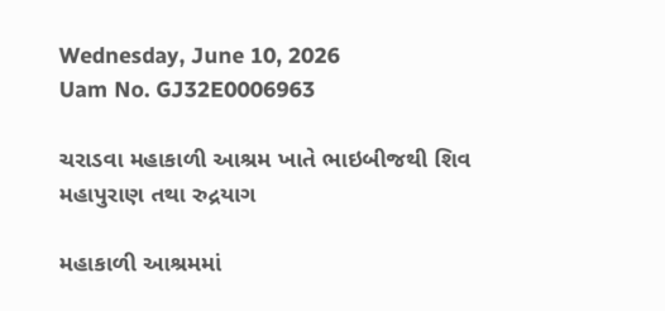Wednesday, June 10, 2026
Uam No. GJ32E0006963

ચરાડવા મહાકાળી આશ્રમ ખાતે ભાઇબીજથી શિવ મહાપુરાણ તથા રુદ્રયાગ

મહાકાળી આશ્રમમાં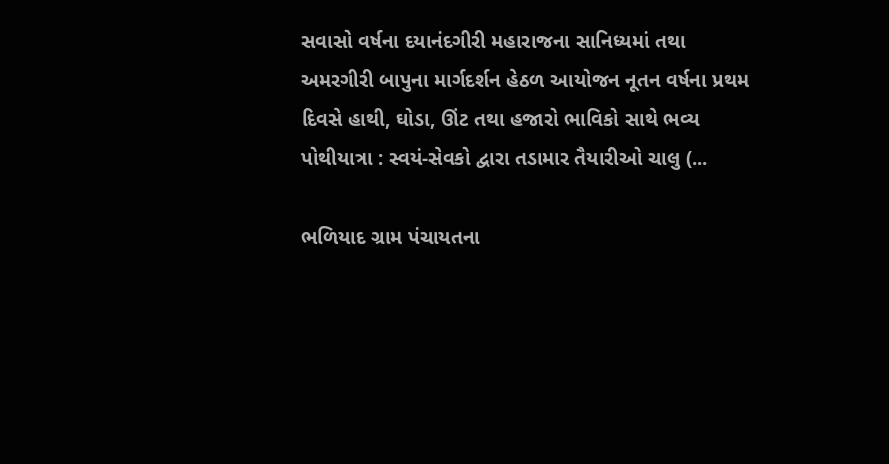સવાસો વર્ષના દયાનંદગીરી મહારાજના સાનિધ્યમાં તથા અમરગીરી બાપુના માર્ગદર્શન હેઠળ આયોજન નૂતન વર્ષના પ્રથમ દિવસે હાથી, ઘોડા, ઊંટ તથા હજારો ભાવિકો સાથે ભવ્ય પોથીયાત્રા : સ્વયં-સેવકો દ્વારા તડામાર તૈયારીઓ ચાલુ (...

ભળિયાદ ગ્રામ પંચાયતના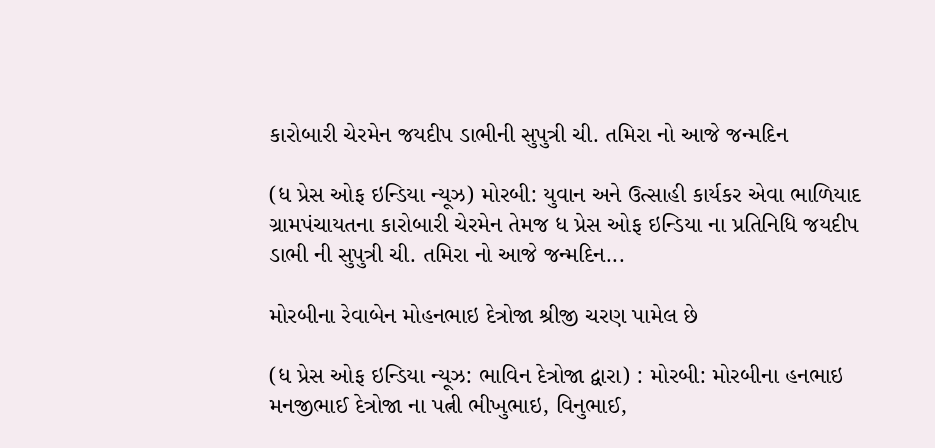કારોબારી ચેરમેન જયદીપ ડાભીની સુપુત્રી ચી. તમિરા નો આજે જન્મદિન

(ધ પ્રેસ ઓફ ઇન્ડિયા ન્યૂઝ) મોરબી: યુવાન અને ઉત્સાહી કાર્યકર એવા ભાળિયાદ ગ્રામપંચાયતના કારોબારી ચેરમેન તેમજ ધ પ્રેસ ઓફ ઇન્ડિયા ના પ્રતિનિધિ જયદીપ ડાભી ની સુપુત્રી ચી. તમિરા નો આજે જન્મદિન...

મોરબીના રેવાબેન મોહનભાઇ દેત્રોજા શ્રીજી ચરણ પામેલ છે

(ધ પ્રેસ ઓફ ઇન્ડિયા ન્યૂઝ: ભાવિન દેત્રોજા દ્વારા) : મોરબી: મોરબીના હનભાઇ મનજીભાઈ દેત્રોજા ના પત્ની ભીખુભાઇ, વિનુભાઈ,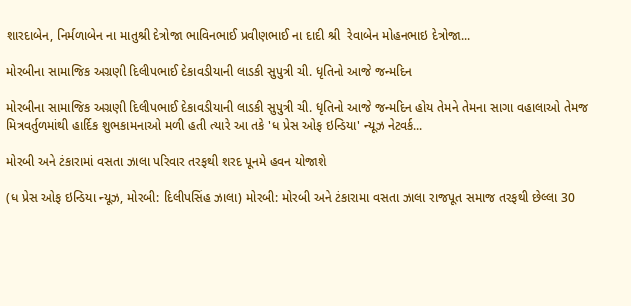શારદાબેન, નિર્મળાબેન ના માતુશ્રી દેત્રોજા ભાવિનભાઈ પ્રવીણભાઈ ના દાદી શ્રી  રેવાબેન મોહનભાઇ દેત્રોજા...

મોરબીના સામાજિક અગ્રણી દિલીપભાઈ દેકાવડીયાની લાડકી સુપુત્રી ચી. ધૃતિનો આજે જન્મદિન

મોરબીના સામાજિક અગ્રણી દિલીપભાઈ દેકાવડીયાની લાડકી સુપુત્રી ચી. ધૃતિનો આજે જન્મદિન હોય તેમને તેમના સાગા વહાલાઓ તેમજ મિત્રવર્તુળમાંથી હાર્દિક શુભકામનાઓ મળી હતી ત્યારે આ તકે 'ધ પ્રેસ ઓફ ઇન્ડિયા' ન્યૂઝ નેટવર્ક...

મોરબી અને ટંકારામાં વસતા ઝાલા પરિવાર તરફથી શરદ પૂનમે હવન યોજાશે

(ધ પ્રેસ ઓફ ઇન્ડિયા ન્યૂઝ, મોરબી: દિલીપસિંહ ઝાલા) મોરબી: મોરબી અને ટંકારામા વસતા ઝાલા રાજપૂત સમાજ તરફથી છેલ્લા 30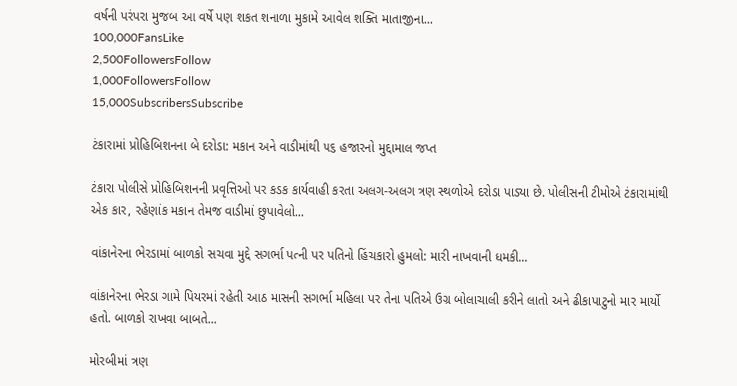વર્ષની પરંપરા મુજબ આ વર્ષે પણ શકત શનાળા મુકામે આવેલ શક્તિ માતાજીના...
100,000FansLike
2,500FollowersFollow
1,000FollowersFollow
15,000SubscribersSubscribe

ટંકારામાં પ્રોહિબિશનના બે દરોડા: મકાન અને વાડીમાંથી ૫૬ હજારનો મુદ્દામાલ જપ્ત

ટંકારા પોલીસે પ્રોહિબિશનની પ્રવૃત્તિઓ પર કડક કાર્યવાહી કરતા અલગ-અલગ ત્રણ સ્થળોએ દરોડા પાડ્યા છે. પોલીસની ટીમોએ ટંકારામાંથી એક કાર, રહેણાંક મકાન તેમજ વાડીમાં છુપાવેલો...

વાંકાનેરના ભેરડામાં બાળકો સચવા મુદ્દે સગર્ભા પત્ની પર પતિનો હિંચકારો હુમલો: મારી નાખવાની ધમકી...

વાંકાનેરના ભેરડા ગામે પિયરમાં રહેતી આઠ માસની સગર્ભા મહિલા પર તેના પતિએ ઉગ્ર બોલાચાલી કરીને લાતો અને ઢીકાપાટુનો માર માર્યો હતો. બાળકો રાખવા બાબતે...

મોરબીમાં ત્રણ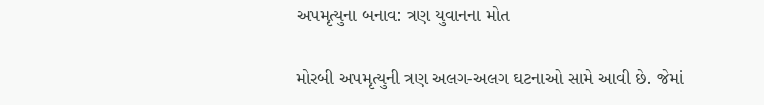અપમૃત્યુના બનાવ: ત્રણ યુવાનના મોત

મોરબી અપમૃત્યુની ત્રણ અલગ-અલગ ઘટનાઓ સામે આવી છે. જેમાં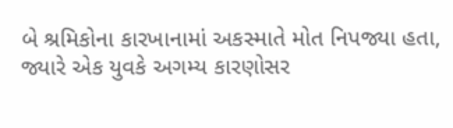બે શ્રમિકોના કારખાનામાં અકસ્માતે મોત નિપજ્યા હતા, જ્યારે એક યુવકે અગમ્ય કારણોસર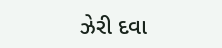ઝેરી દવા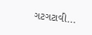ગટગટાવી...